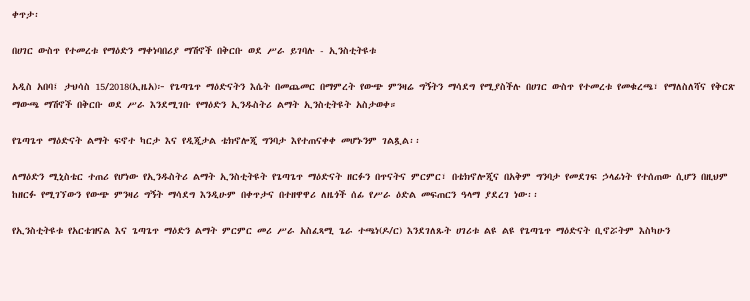ቀጥታ፡

በሀገር ውስጥ የተመረቱ የማዕድን ማቀነባበሪያ ማሽኖች በቅርቡ ወደ ሥራ ይገባሉ - ኢንስቲትዩቱ

አዲስ አበባ፤ ታህሳስ 15/2018(ኢዜአ)፦ የጌጣጌጥ ማዕድናትን እሴት በመጨመር በማምረት የውጭ ምንዛሬ ግኝትን ማሳደግ የሚያስችሉ በሀገር ውስጥ የተመረቱ የመቁረጫ፣ የማለስለሻና የቅርጽ ማውጫ ማሽኖች በቅርቡ ወደ ሥራ እንደሚገቡ የማዕድን ኢንዱስትሪ ልማት ኢንስቲትዩት አስታወቀ።

የጌጣጌጥ ማዕድናት ልማት ፍኖተ ካርታ እና የዲጂታል ቴክኖሎጂ ግንባታ እየተጠናቀቀ መሆኑንም ገልጿል፡፡

ለማዕድን ሚኒስቴር ተጠሪ የሆነው የኢንዱስትሪ ልማት ኢንስቲትዩት የጌጣጌጥ ማዕድናት ዘርፉን በጥናትና ምርምር፣ በቴክኖሎጂና በአቅም ግንባታ የመደገፍ ኃላፊነት የተሰጠው ሲሆን በዚህም ከዘርፉ የሚገኘውን የውጭ ምንዛሪ ግኝት ማሳደግ እንዲሁም በቀጥታና በተዘዋዋሪ ለዜጎች ሰፊ የሥራ ዕድል መፍጠርን ዓላማ ያደረገ ነው፡፡

የኢንስቲትዩቱ የአርቴዝናል እና ጌጣጌጥ ማዕድን ልማት ምርምር መሪ ሥራ አስፈጻሚ ጌራ ተጫነ(ዶ/ር) እንደገለጹት ሀገሪቱ ልዩ ልዩ የጌጣጌጥ ማዕድናት ቢኖሯትም እስካሁን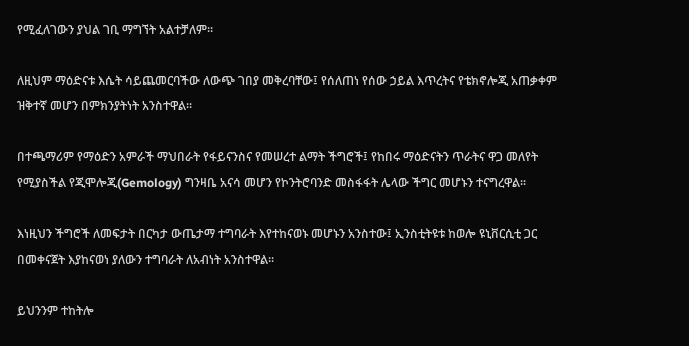የሚፈለገውን ያህል ገቢ ማግኘት አልተቻለም።

ለዚህም ማዕድናቱ እሴት ሳይጨመርባችው ለውጭ ገበያ መቅረባቸው፤ የሰለጠነ የሰው ኃይል እጥረትና የቴክኖሎጂ አጠቃቀም ዝቅተኛ መሆን በምክንያትነት አንስተዋል፡፡

በተጫማሪም የማዕድን አምራች ማህበራት የፋይናንስና የመሠረተ ልማት ችግሮች፤ የከበሩ ማዕድናትን ጥራትና ዋጋ መለየት የሚያስችል የጂሞሎጂ(Gemology) ግንዛቤ አናሳ መሆን የኮንትሮባንድ መስፋፋት ሌላው ችግር መሆኑን ተናግረዋል፡፡

እነዚህን ችግሮች ለመፍታት በርካታ ውጤታማ ተግባራት እየተከናወኑ መሆኑን አንስተው፤ ኢንስቲትዩቱ ከወሎ ዩኒቨርሲቲ ጋር በመቀናጀት እያከናወነ ያለውን ተግባራት ለአብነት አንስተዋል።

ይህንንም ተከትሎ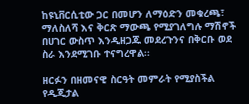ከዩኒቨርሲቲው ጋር በመሆን ለማዕድን መቁረጫ፣ ማለስለሻ እና ቅርጽ ማውጫ የሚያገለግሉ ማሽኖች በሀገር ውስጥ እንዲዘጋጁ መደረጉንና በቅርቡ ወደ ስራ እንደሚገቡ ተናግረዋል፡፡

ዘርፉን በዘመናዊ ስርዓት መምራት የሚያስችል የዲጂታል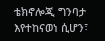ቴክኖሎጂ ግንባታ እየተከናወነ ሲሆን፣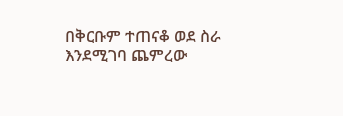በቅርቡም ተጠናቆ ወደ ስራ እንደሚገባ ጨምረው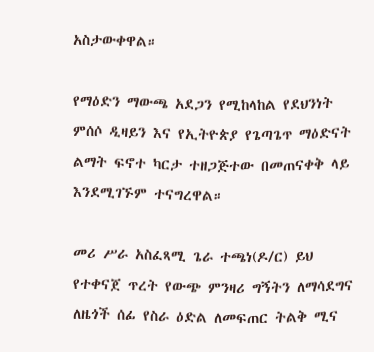አስታውቀዋል።

የማዕድን ማውጫ አደጋን የሚከላከል የደህንነት ምሰሶ ዲዛይን እና የኢትዮጵያ የጌጣጌጥ ማዕድናት ልማት ፍኖተ ካርታ ተዘጋጅተው በመጠናቀቅ ላይ እንደሚገኙም ተናግረዋል።

መሪ ሥራ አስፈጻሚ ጌራ ተጫነ(ዶ/ር) ይህ የተቀናጀ ጥረት የውጭ ምንዛሪ ግኝትን ለማሳደግና ለዜጎች ሰፊ የስራ ዕድል ለመፍጠር ትልቅ ሚና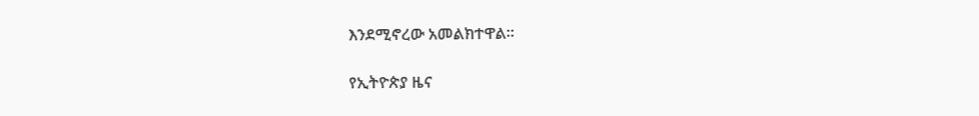እንደሚኖረው አመልክተዋል።

የኢትዮጵያ ዜና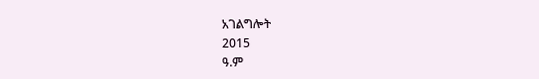አገልግሎት
2015
ዓ.ም